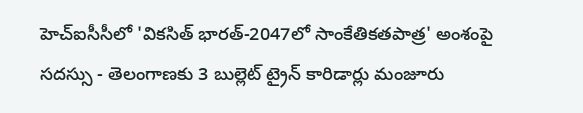హెచ్ఐసీసీలో 'వికసిత్ భారత్-2047లో సాంకేతికతపాత్ర' అంశంపై సదస్సు - తెలంగాణకు 3 బుల్లెట్ ట్రైన్ కారిడార్లు మంజూరు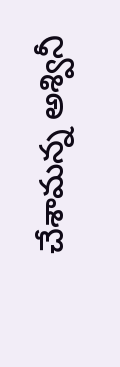చేశామన్న అశ్వినీ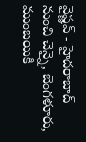వైష్ణవ్ - హైదరాబాద్ నుంచి చెన్నై, బెంగళూరు, ముంబయికి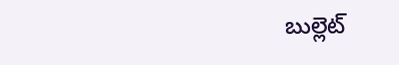బుల్లెట్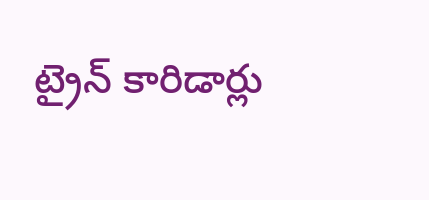ట్రైన్ కారిడార్లు